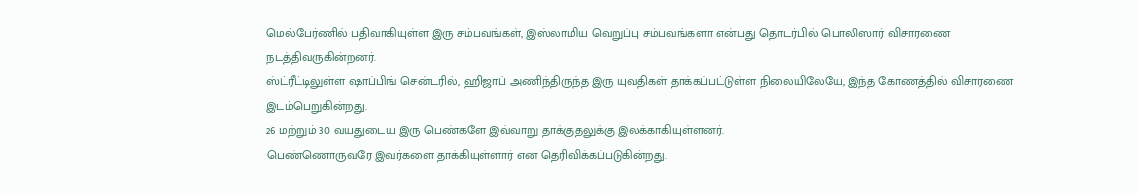மெல்பேர்ணில் பதிவாகியுள்ள இரு சம்பவங்கள், இஸ்லாமிய வெறுப்பு சம்பவங்களா என்பது தொடர்பில் பொலிஸார் விசாரணை நடத்திவருகின்றனர்.
ஸ்ட்ரீட்டிலுள்ள ஷாப்பிங் சென்டரில், ஹிஜாப் அணிந்திருந்த இரு யுவதிகள் தாக்கப்பட்டுள்ள நிலையிலேயே, இந்த கோணத்தில் விசாரணை இடம்பெறுகின்றது.
26 மற்றும் 30 வயதுடைய இரு பெண்களே இவ்வாறு தாக்குதலுக்கு இலக்காகியுள்ளனர்.
பெண்ணொருவரே இவர்களை தாக்கியுள்ளார் என தெரிவிக்கப்படுகின்றது.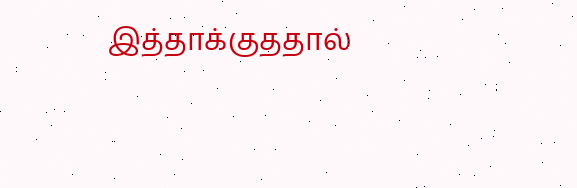இத்தாக்குததால்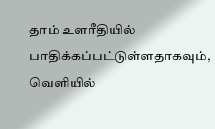தாம் உளரீதியில் பாதிக்கப்பட்டுள்ளதாகவும், வெளியில்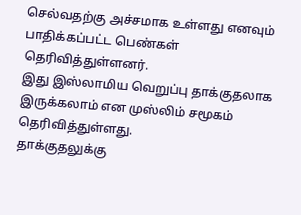செல்வதற்கு அச்சமாக உள்ளது எனவும் பாதிக்கப்பட்ட பெண்கள் தெரிவித்துள்ளனர்.
இது இஸ்லாமிய வெறுப்பு தாக்குதலாக இருக்கலாம் என முஸ்லிம் சமூகம் தெரிவித்துள்ளது.
தாக்குதலுக்கு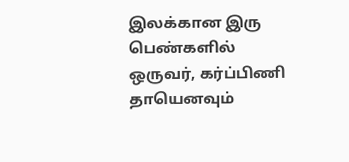இலக்கான இரு பெண்களில் ஒருவர், கர்ப்பிணி தாயெனவும்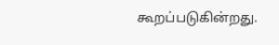கூறப்படுகின்றது.